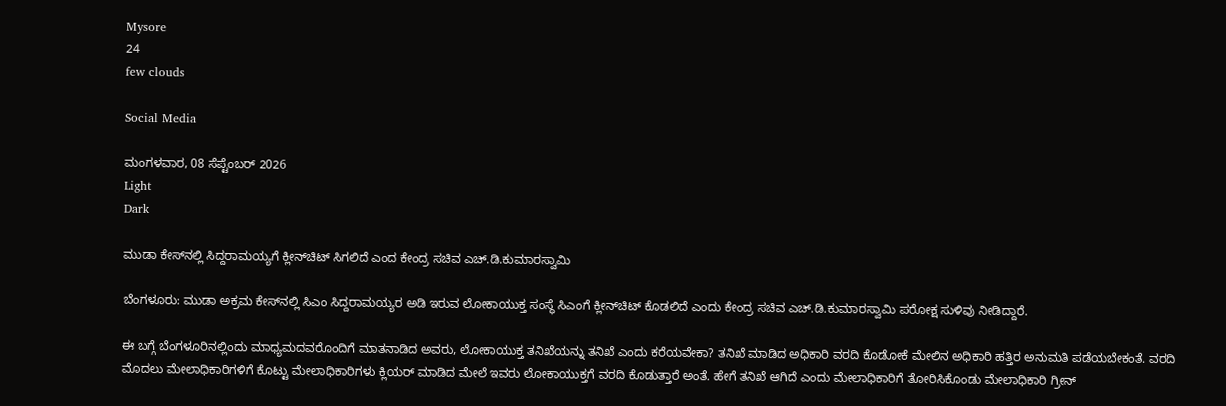Mysore
24
few clouds

Social Media

ಮಂಗಳವಾರ, 08 ಸೆಪ್ಟೆಂಬರ್ 2026
Light
Dark

ಮುಡಾ ಕೇಸ್‌ನಲ್ಲಿ ಸಿದ್ದರಾಮಯ್ಯಗೆ ಕ್ಲೀನ್‌ಚಿಟ್‌ ಸಿಗಲಿದೆ ಎಂದ ಕೇಂದ್ರ ಸಚಿವ ಎಚ್.ಡಿ.ಕುಮಾರಸ್ವಾಮಿ

ಬೆಂಗಳೂರು: ಮುಡಾ ಅಕ್ರಮ ಕೇಸ್‌ನಲ್ಲಿ ಸಿಎಂ ಸಿದ್ದರಾಮಯ್ಯರ ಅಡಿ ಇರುವ ಲೋಕಾಯುಕ್ತ ಸಂಸ್ಥೆ ಸಿಎಂಗೆ ಕ್ಲೀನ್‌ಚಿಟ್‌ ಕೊಡಲಿದೆ ಎಂದು ಕೇಂದ್ರ ಸಚಿವ ಎಚ್.ಡಿ.ಕುಮಾರಸ್ವಾಮಿ ಪರೋಕ್ಷ ಸುಳಿವು ನೀಡಿದ್ದಾರೆ.

ಈ ಬಗ್ಗೆ ಬೆಂಗಳೂರಿನಲ್ಲಿಂದು ಮಾಧ್ಯಮದವರೊಂದಿಗೆ ಮಾತನಾಡಿದ ಅವರು, ಲೋಕಾಯುಕ್ತ ತನಿಖೆಯನ್ನು ತನಿಖೆ ಎಂದು ಕರೆಯವೇಕಾ? ತನಿಖೆ ಮಾಡಿದ ಅಧಿಕಾರಿ ವರದಿ ಕೊಡೋಕೆ ಮೇಲಿನ ಅಧಿಕಾರಿ ಹತ್ತಿರ ಅನುಮತಿ ಪಡೆಯಬೇಕಂತೆ. ವರದಿ ಮೊದಲು ಮೇಲಾಧಿಕಾರಿಗಳಿಗೆ ಕೊಟ್ಟು ಮೇಲಾಧಿಕಾರಿಗಳು ಕ್ಲಿಯರ್‌ ಮಾಡಿದ ಮೇಲೆ ಇವರು ಲೋಕಾಯುಕ್ತಗೆ ವರದಿ ಕೊಡುತ್ತಾರೆ ಅಂತೆ. ಹೇಗೆ ತನಿಖೆ ಆಗಿದೆ ಎಂದು ಮೇಲಾಧಿಕಾರಿಗೆ ತೋರಿಸಿಕೊಂಡು ಮೇಲಾಧಿಕಾರಿ ಗ್ರೀನ್‌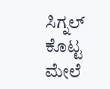ಸಿಗ್ನಲ್‌ ಕೊಟ್ಟ ಮೇಲೆ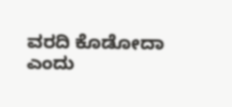ವರದಿ ಕೊಡೋದಾ ಎಂದು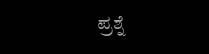ಪ್ರಶ್ನೆ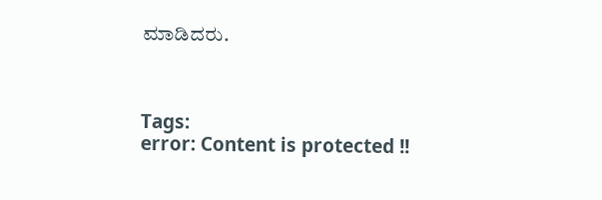ಮಾಡಿದರು.



Tags:
error: Content is protected !!